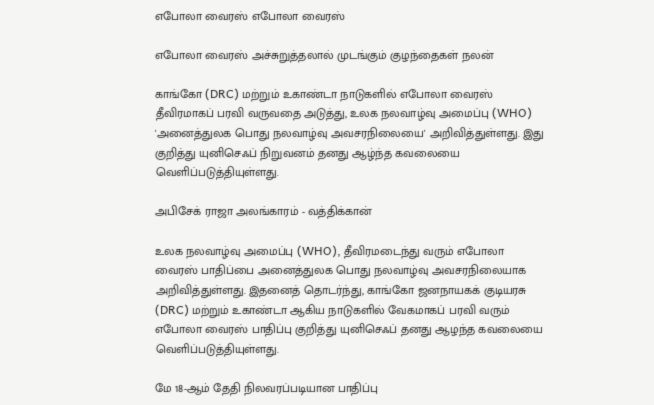எபோலா வைரஸ் எபோலா வைரஸ்

எபோலா வைரஸ் அச்சுறுத்தலால் முடங்கும் குழந்தைகள் நலன்

காங்கோ (DRC) மற்றும் உகாண்டா நாடுகளில் எபோலா வைரஸ் தீவிரமாகப் பரவி வருவதை அடுத்து, உலக நலவாழ்வு அமைப்பு (WHO) 'அனைத்துலக பொது நலவாழ்வு அவசரநிலையை' அறிவித்துள்ளது. இது குறித்து யுனிசெஃப் நிறுவனம் தனது ஆழ்ந்த கவலையை வெளிப்படுத்தியுள்ளது.

அபிசேக் ராஜா அலங்காரம் - வத்திக்கான்

உலக நலவாழ்வு அமைப்பு (WHO), தீவிரமடைந்து வரும் எபோலா வைரஸ் பாதிப்பை அனைத்துலக பொது நலவாழ்வு அவசரநிலையாக அறிவித்துள்ளது. இதனைத் தொடர்ந்து, காங்கோ ஜனநாயகக் குடியரசு (DRC) மற்றும் உகாண்டா ஆகிய நாடுகளில் வேகமாகப் பரவி வரும் எபோலா வைரஸ் பாதிப்பு குறித்து யுனிசெஃப் தனது ஆழந்த கவலையை வெளிப்படுத்தியுள்ளது.

மே 18-ஆம் தேதி நிலவரப்படியான பாதிப்பு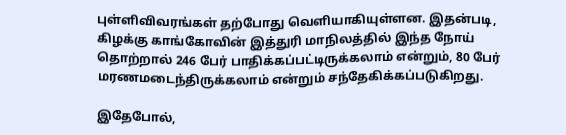புள்ளிவிவரங்கள் தற்போது வெளியாகியுள்ளன. இதன்படி, கிழக்கு காங்கோவின் இத்துரி மாநிலத்தில் இந்த நோய் தொற்றால் 246 பேர் பாதிக்கப்பட்டிருக்கலாம் என்றும், 80 பேர் மரணமடைந்திருக்கலாம் என்றும் சந்தேகிக்கப்படுகிறது.

இதேபோல்,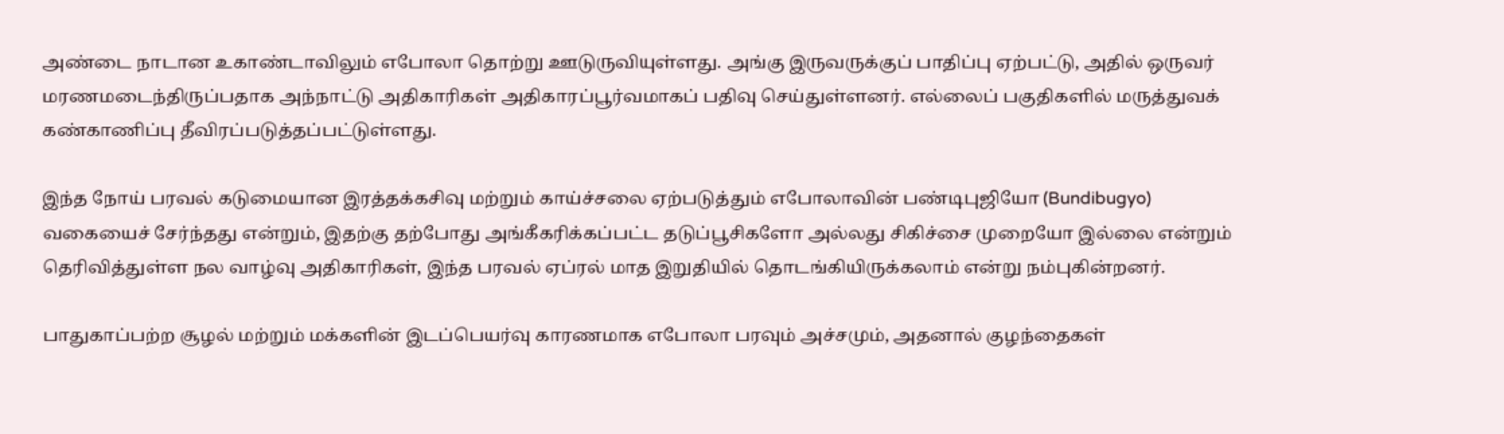அண்டை நாடான உகாண்டாவிலும் எபோலா தொற்று ஊடுருவியுள்ளது. அங்கு இருவருக்குப் பாதிப்பு ஏற்பட்டு, அதில் ஒருவர் மரணமடைந்திருப்பதாக அந்நாட்டு அதிகாரிகள் அதிகாரப்பூர்வமாகப் பதிவு செய்துள்ளனர். எல்லைப் பகுதிகளில் மருத்துவக் கண்காணிப்பு தீவிரப்படுத்தப்பட்டுள்ளது.

இந்த நோய் பரவல் கடுமையான இரத்தக்கசிவு மற்றும் காய்ச்சலை ஏற்படுத்தும் எபோலாவின் பண்டிபுஜியோ (Bundibugyo) வகையைச் சேர்ந்தது என்றும், இதற்கு தற்போது அங்கீகரிக்கப்பட்ட தடுப்பூசிகளோ அல்லது சிகிச்சை முறையோ இல்லை என்றும் தெரிவித்துள்ள நல வாழ்வு அதிகாரிகள், இந்த பரவல் ஏப்ரல் மாத இறுதியில் தொடங்கியிருக்கலாம் என்று நம்புகின்றனர்.

பாதுகாப்பற்ற சூழல் மற்றும் மக்களின் இடப்பெயர்வு காரணமாக எபோலா பரவும் அச்சமும், அதனால் குழந்தைகள்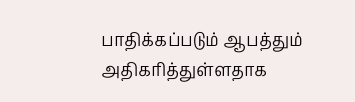பாதிக்கப்படும் ஆபத்தும் அதிகரித்துள்ளதாக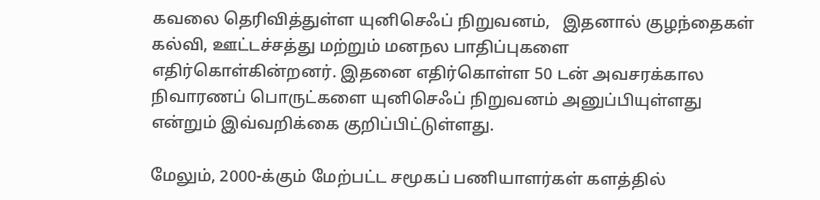கவலை தெரிவித்துள்ள யுனிசெஃப் நிறுவனம்,   இதனால் குழந்தைகள் கல்வி, ஊட்டச்சத்து மற்றும் மனநல பாதிப்புகளை எதிர்கொள்கின்றனர். இதனை எதிர்கொள்ள 50 டன் அவசரக்கால நிவாரணப் பொருட்களை யுனிசெஃப் நிறுவனம் அனுப்பியுள்ளது என்றும் இவ்வறிக்கை குறிப்பிட்டுள்ளது.

மேலும், 2000-க்கும் மேற்பட்ட சமூகப் பணியாளர்கள் களத்தில்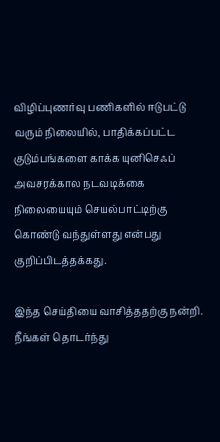விழிப்புணர்வு பணிகளில் ஈடுபட்டு வரும் நிலையில், பாதிக்கப்பட்ட குடும்பங்களை காக்க யுனிசெஃப் அவசரக்கால நடவடிக்கை நிலையையும் செயல்பாட்டிற்கு கொண்டு வந்துள்ளது என்பது குறிப்பிடத்தக்கது.

இந்த செய்தியை வாசித்ததற்கு நன்றி. நீங்கள் தொடர்ந்து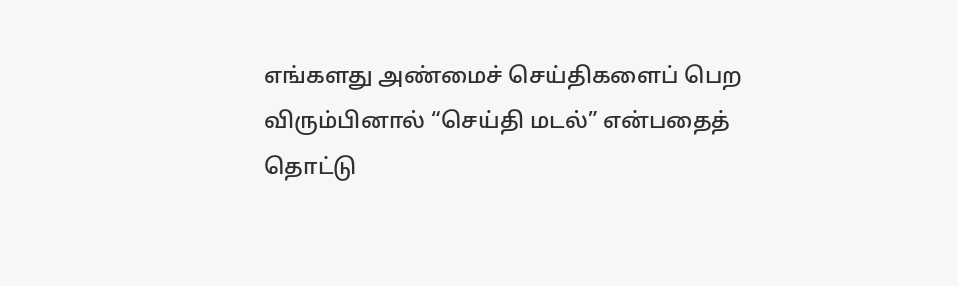எங்களது அண்மைச் செய்திகளைப் பெற விரும்பினால் “செய்தி மடல்” என்பதைத் தொட்டு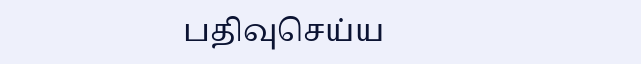பதிவுசெய்ய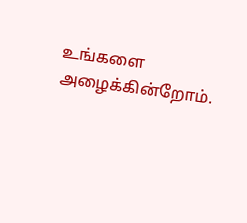உங்களை அழைக்கின்றோம்.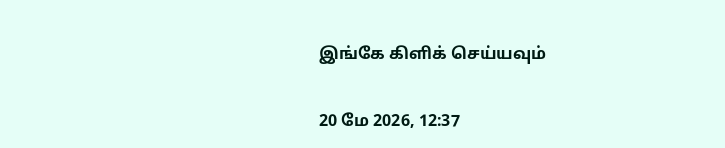இங்கே கிளிக் செய்யவும்

20 மே 2026, 12:37